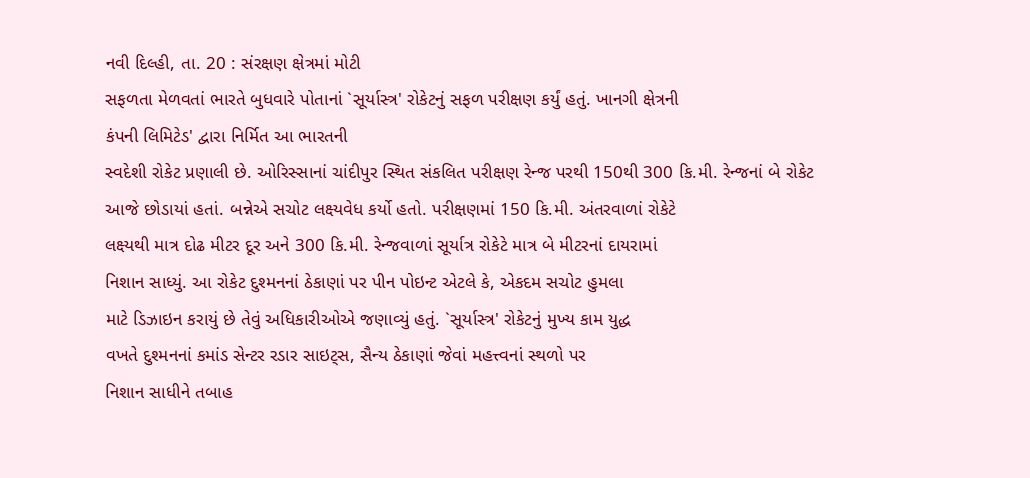નવી દિલ્હી, તા. 20 : સંરક્ષણ ક્ષેત્રમાં મોટી
સફળતા મેળવતાં ભારતે બુધવારે પોતાનાં `સૂર્યાસ્ત્ર' રોકેટનું સફળ પરીક્ષણ કર્યું હતું. ખાનગી ક્ષેત્રની
કંપની લિમિટેડ' દ્વારા નિર્મિત આ ભારતની
સ્વદેશી રોકેટ પ્રણાલી છે. ઓરિસ્સાનાં ચાંદીપુર સ્થિત સંકલિત પરીક્ષણ રેન્જ પરથી 150થી 300 કિ.મી. રેન્જનાં બે રોકેટ
આજે છોડાયાં હતાં. બન્નેએ સચોટ લક્ષ્યવેધ કર્યો હતો. પરીક્ષણમાં 150 કિ.મી. અંતરવાળાં રોકેટે
લક્ષ્યથી માત્ર દોઢ મીટર દૂર અને 300 કિ.મી. રેન્જવાળાં સૂર્યાત્ર રોકેટે માત્ર બે મીટરનાં દાયરામાં
નિશાન સાધ્યું. આ રોકેટ દુશ્મનનાં ઠેકાણાં પર પીન પોઇન્ટ એટલે કે, એકદમ સચોટ હુમલા
માટે ડિઝાઇન કરાયું છે તેવું અધિકારીઓએ જણાવ્યું હતું. `સૂર્યાસ્ત્ર' રોકેટનું મુખ્ય કામ યુદ્ધ
વખતે દુશ્મનનાં કમાંડ સેન્ટર રડાર સાઇટ્સ, સૈન્ય ઠેકાણાં જેવાં મહત્ત્વનાં સ્થળો પર
નિશાન સાધીને તબાહ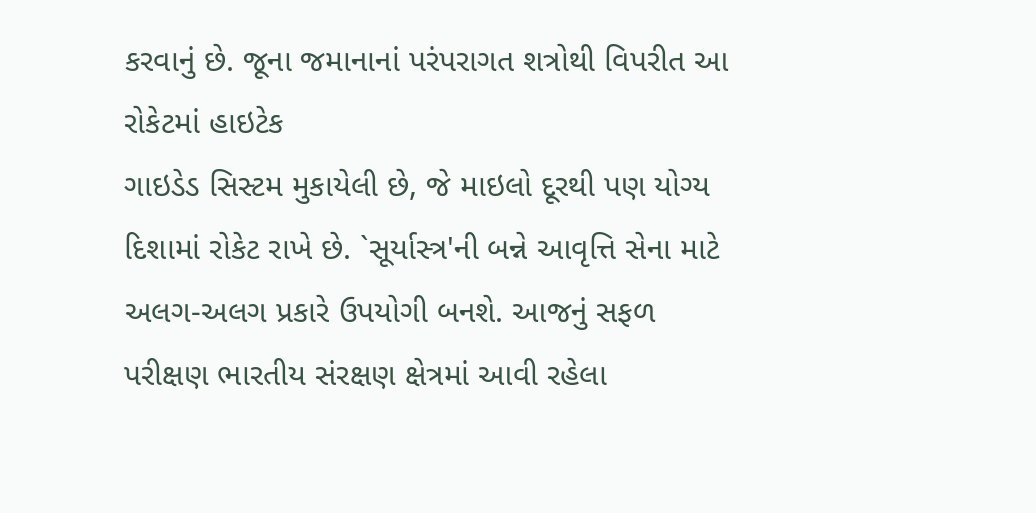કરવાનું છે. જૂના જમાનાનાં પરંપરાગત શત્રોથી વિપરીત આ રોકેટમાં હાઇટેક
ગાઇડેડ સિસ્ટમ મુકાયેલી છે, જે માઇલો દૂરથી પણ યોગ્ય દિશામાં રોકેટ રાખે છે. `સૂર્યાસ્ત્ર'ની બન્ને આવૃત્તિ સેના માટે
અલગ-અલગ પ્રકારે ઉપયોગી બનશે. આજનું સફળ પરીક્ષણ ભારતીય સંરક્ષણ ક્ષેત્રમાં આવી રહેલા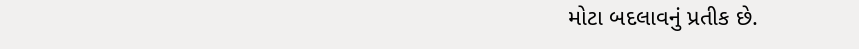મોટા બદલાવનું પ્રતીક છે.